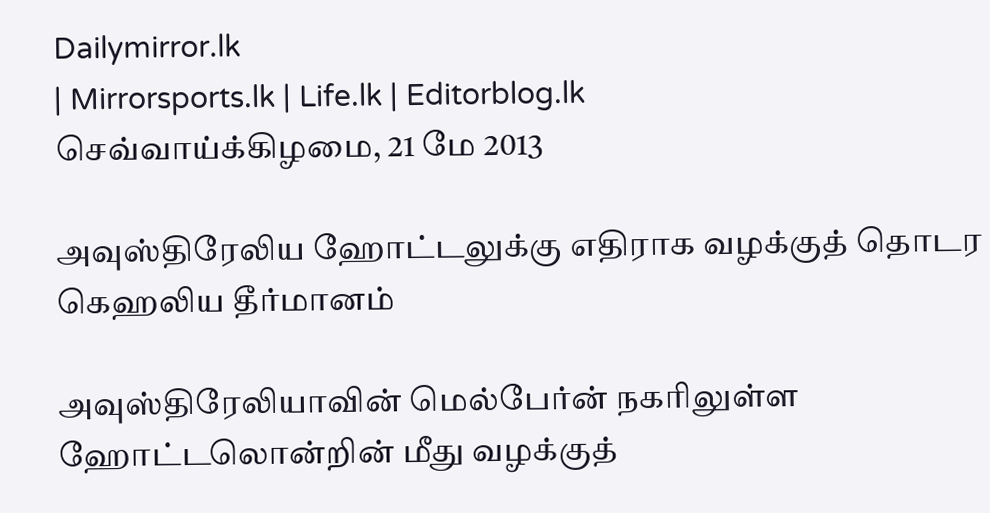Dailymirror.lk
| Mirrorsports.lk | Life.lk | Editorblog.lk
செவ்வாய்க்கிழமை, 21 மே 2013

அவுஸ்திரேலிய ஹோட்டலுக்கு எதிராக வழக்குத் தொடர கெஹலிய தீர்மானம்

அவுஸ்திரேலியாவின் மெல்பேர்ன் நகரிலுள்ள ஹோட்டலொன்றின் மீது வழக்குத்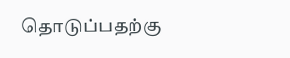தொடுப்பதற்கு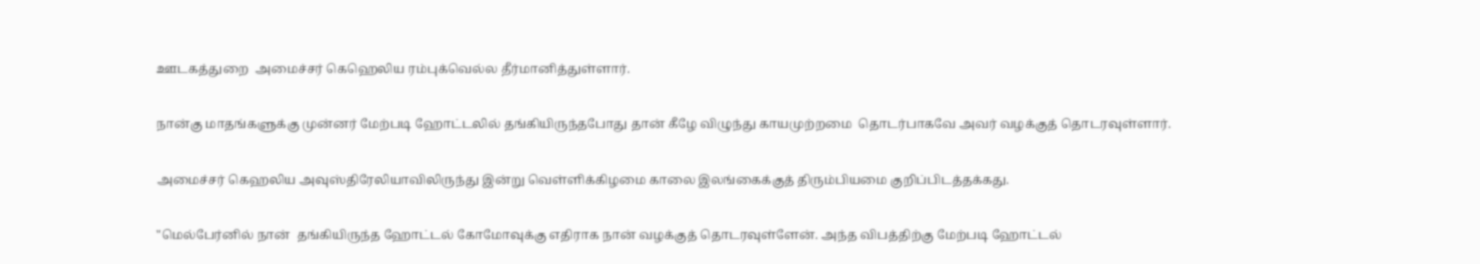ஊடகத்துறை  அமைச்சர் கெஹெலிய ரம்புக்வெல்ல தீர்மானித்துள்ளார்.

நான்கு மாதங்களுக்கு முன்னர் மேற்படி ஹோட்டலில் தங்கியிருந்தபோது தான் கீழே விழுந்து காயமுற்றமை  தொடர்பாகவே அவர் வழக்குத் தொடரவுள்ளார்.

அமைச்சர் கெஹலிய அவுஸ்திரேலியாவிலிருந்து இன்று வெள்ளிக்கிழமை காலை இலங்கைக்குத் திரும்பியமை குறிப்பிடத்தக்கது.

"மெல்பேர்னில் நான்  தங்கியிருந்த ஹோட்டல் கோமோவுக்கு எதிராக நான் வழக்குத் தொடரவுள்ளேன். அந்த விபத்திற்கு மேற்படி ஹோட்டல்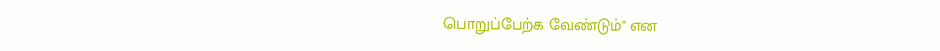பொறுப்பேற்க வேண்டும்" என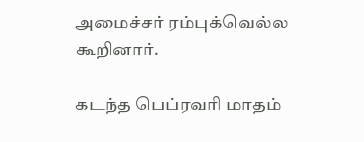அமைச்சர் ரம்புக்வெல்ல கூறினார்.

கடந்த பெப்ரவரி மாதம்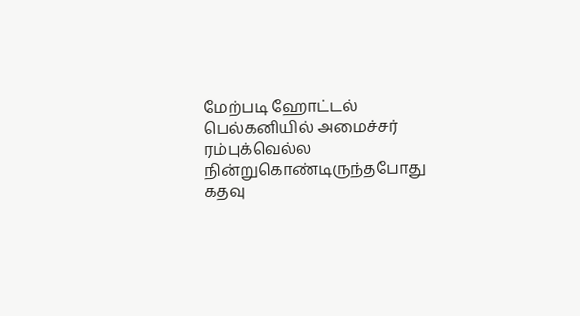மேற்படி ஹோட்டல் பெல்கனியில் அமைச்சர் ரம்புக்வெல்ல நின்றுகொண்டிருந்தபோது கதவு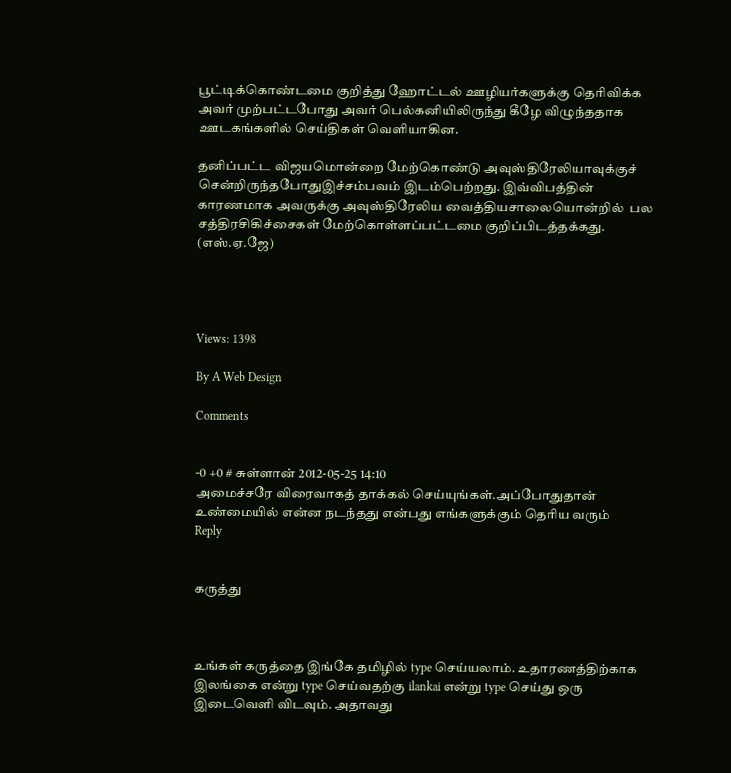பூட்டிக்கொண்டமை குறித்து ஹோட்டல் ஊழியர்களுக்கு தெரிவிக்க அவர் முற்பட்டபோது அவர் பெல்கனியிலிருந்து கீழே விழுந்ததாக ஊடகங்களில் செய்திகள் வெளியாகின.

தனிப்பட்ட விஜயமொன்றை மேற்கொண்டு அவுஸ்திரேலியாவுக்குச் சென்றிருந்தபோதுஇச்சம்பவம் இடம்பெற்றது. இவ்விபத்தின் காரணமாக அவருக்கு அவுஸ்திரேலிய வைத்தியசாலையொன்றில்  பல சத்திரசிகிச்சைகள் மேற்கொள்ளப்பட்டமை குறிப்பிடத்தக்கது. (எஸ்.ஏ.ஜே)




Views: 1398

By A Web Design

Comments


-0 +0 # சுள்ளான் 2012-05-25 14:10
அமைச்சரே விரைவாகத் தாக்கல் செய்யுங்கள்.அப்போதுதான் உண்மையில் என்ன நடந்தது என்பது எங்களுக்கும் தெரிய வரும்
Reply


கருத்து



உங்கள் கருத்தை இங்கே தமிழில் type செய்யலாம். உதாரணத்திற்காக இலங்கை என்று type செய்வதற்கு ilankai என்று type செய்து ஒரு இடைவெளி விடவும். அதாவது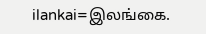ilankai=இலங்கை.